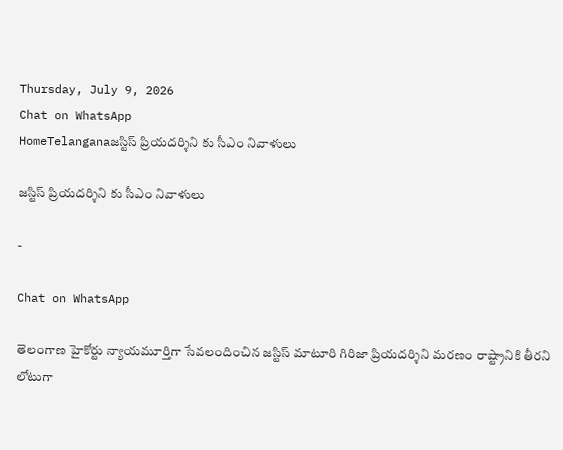Thursday, July 9, 2026
Chat on WhatsApp
HomeTelanganaజస్టిస్ ప్రియదర్శిని కు సీఎం నివాళులు

జస్టిస్ ప్రియదర్శిని కు సీఎం నివాళులు

-

Chat on WhatsApp

తెలంగాణ హైకోర్టు న్యాయమూర్తిగా సేవలందించిన జస్టిస్ మాటూరి గిరిజా ప్రియదర్శిని మరణం రాష్ట్రానికి తీరని లోటుగా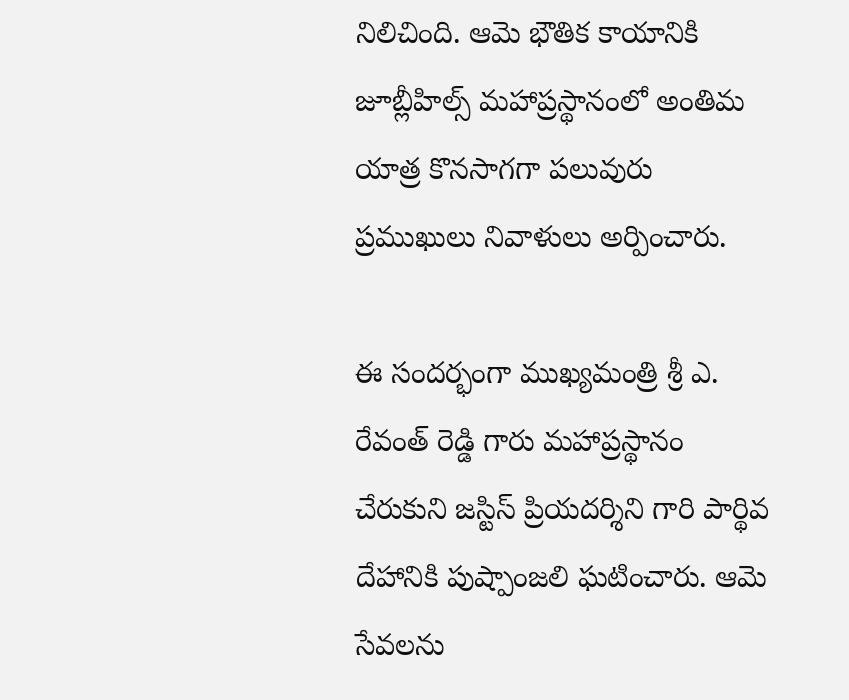నిలిచింది. ఆమె భౌతిక కాయానికి జూబ్లీహిల్స్ మహాప్రస్థానంలో అంతిమ యాత్ర కొనసాగగా పలువురు ప్రముఖులు నివాళులు అర్పించారు.

ఈ సందర్భంగా ముఖ్యమంత్రి శ్రీ ఎ. రేవంత్ రెడ్డి గారు మహాప్రస్థానం చేరుకుని జస్టిస్ ప్రియదర్శిని గారి పార్థివ దేహానికి పుష్పాంజలి ఘటించారు. ఆమె సేవలను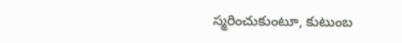స్మరించుకుంటూ, కుటుంబ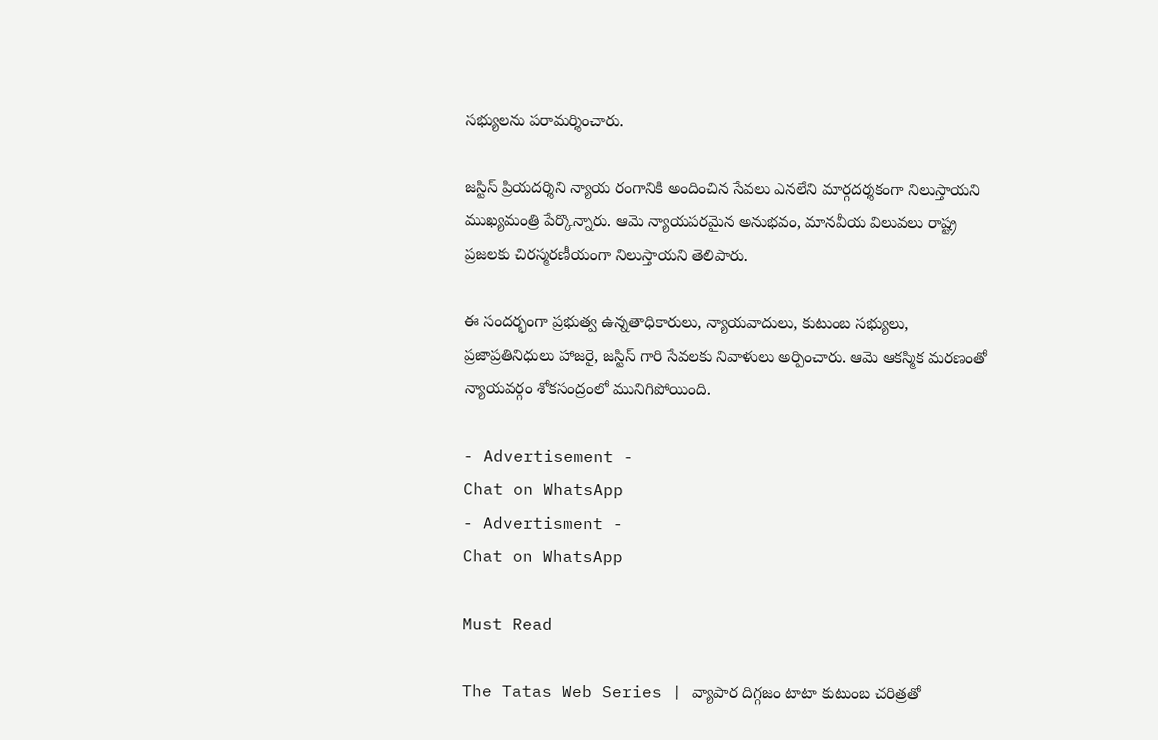సభ్యులను పరామర్శించారు.

జస్టిస్ ప్రియదర్శిని న్యాయ రంగానికి అందించిన సేవలు ఎనలేని మార్గదర్శకంగా నిలుస్తాయని ముఖ్యమంత్రి పేర్కొన్నారు. ఆమె న్యాయపరమైన అనుభవం, మానవీయ విలువలు రాష్ట్ర ప్రజలకు చిరస్మరణీయంగా నిలుస్తాయని తెలిపారు.

ఈ సందర్భంగా ప్రభుత్వ ఉన్నతాధికారులు, న్యాయవాదులు, కుటుంబ సభ్యులు, ప్రజాప్రతినిధులు హాజరై, జస్టిస్ గారి సేవలకు నివాళులు అర్పించారు. ఆమె ఆకస్మిక మరణంతో న్యాయవర్గం శోకసంద్రంలో మునిగిపోయింది.

- Advertisement -
Chat on WhatsApp
- Advertisment -
Chat on WhatsApp

Must Read

The Tatas Web Series | వ్యాపార దిగ్గజం టాటా కుటుంబ చరిత్రతో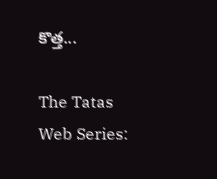కొత్త...

The Tatas Web Series: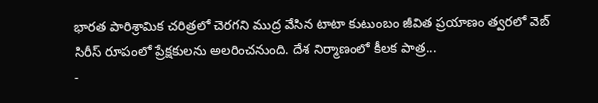భారత పారిశ్రామిక చరిత్రలో చెరగని ముద్ర వేసిన టాటా కుటుంబం జీవిత ప్రయాణం త్వరలో వెబ్ సిరీస్ రూపంలో ప్రేక్షకులను అలరించనుంది. దేశ నిర్మాణంలో కీలక పాత్ర...
-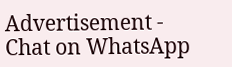Advertisement -
Chat on WhatsApp